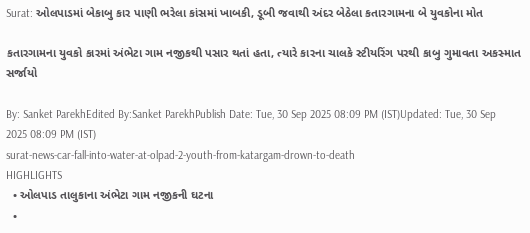Surat: ઓલપાડમાં બેકાબુ કાર પાણી ભરેલા કાંસમાં ખાબકી, ડૂબી જવાથી અંદર બેઠેલા કતારગામના બે યુવકોના મોત

કતારગામના યુવકો કારમાં અંભેટા ગામ નજીકથી પસાર થતાં હતા, ત્યારે કારના ચાલકે સ્ટીયરિંગ પરથી કાબુ ગુમાવતા અકસ્માત સર્જાયો

By: Sanket ParekhEdited By:Sanket ParekhPublish Date: Tue, 30 Sep 2025 08:09 PM (IST)Updated: Tue, 30 Sep 2025 08:09 PM (IST)
surat-news-car-fall-into-water-at-olpad-2-youth-from-katargam-drown-to-death
HIGHLIGHTS
  • ઓલપાડ તાલુકાના અંભેટા ગામ નજીકની ઘટના
  •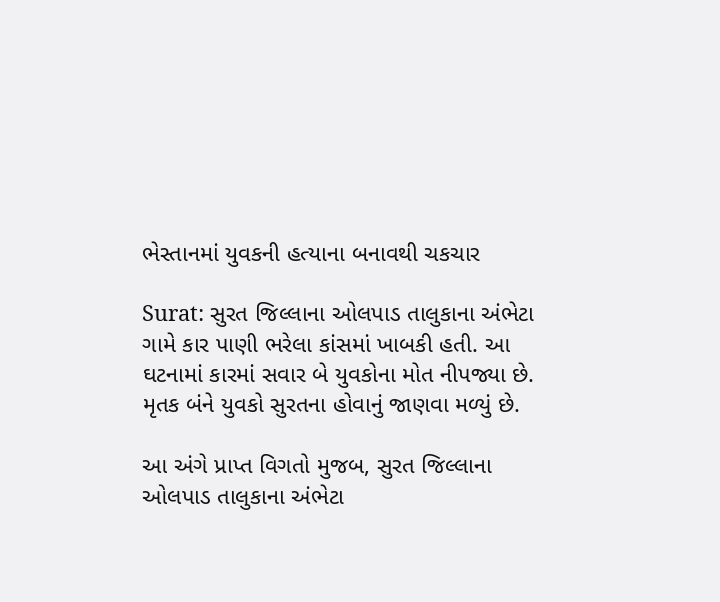ભેસ્તાનમાં યુવકની હત્યાના બનાવથી ચકચાર

Surat: સુરત જિલ્લાના ઓલપાડ તાલુકાના અંભેટા ગામે કાર પાણી ભરેલા કાંસમાં ખાબકી હતી. આ ઘટનામાં કારમાં સવાર બે યુવકોના મોત નીપજ્યા છે. મૃતક બંને યુવકો સુરતના હોવાનું જાણવા મળ્યું છે.

આ અંગે પ્રાપ્ત વિગતો મુજબ, સુરત જિલ્લાના ઓલપાડ તાલુકાના અંભેટા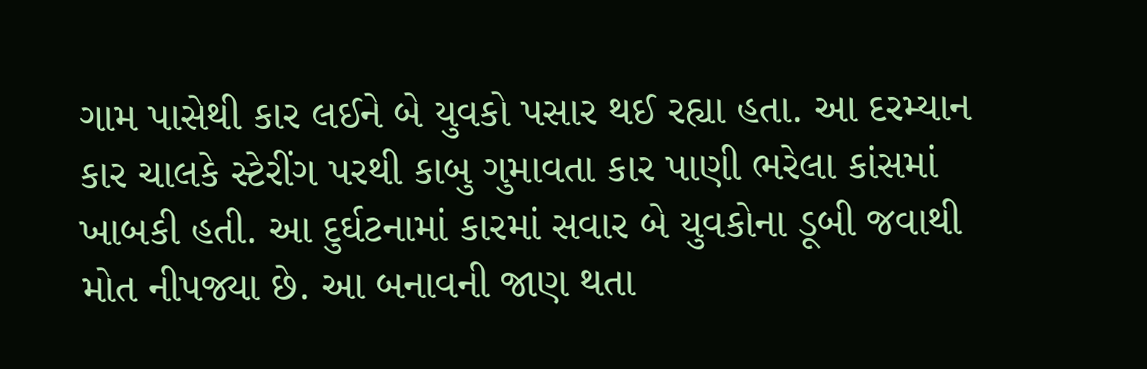ગામ પાસેથી કાર લઈને બે યુવકો પસાર થઈ રહ્યા હતા. આ દરમ્યાન કાર ચાલકે સ્ટેરીંગ પરથી કાબુ ગુમાવતા કાર પાણી ભરેલા કાંસમાં ખાબકી હતી. આ દુર્ઘટનામાં કારમાં સવાર બે યુવકોના ડૂબી જવાથી મોત નીપજ્યા છે. આ બનાવની જાણ થતા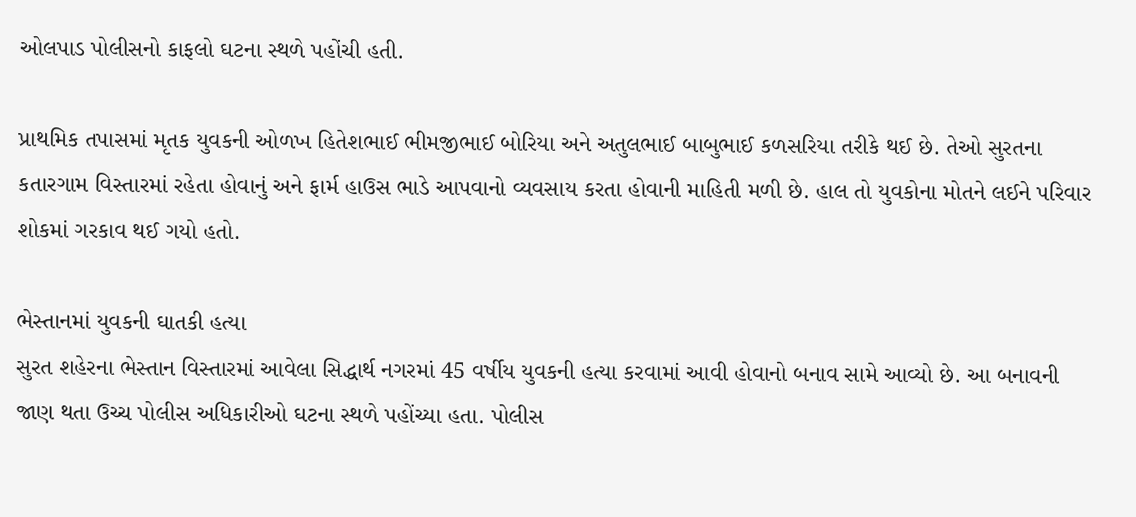ઓલપાડ પોલીસનો કાફલો ઘટના સ્થળે પહોંચી હતી.

પ્રાથમિક તપાસમાં મૃતક યુવકની ઓળખ હિતેશભાઈ ભીમજીભાઈ બોરિયા અને અતુલભાઈ બાબુભાઈ કળસરિયા તરીકે થઈ છે. તેઓ સુરતના કતારગામ વિસ્તારમાં રહેતા હોવાનું અને ફાર્મ હાઉસ ભાડે આપવાનો વ્યવસાય કરતા હોવાની માહિતી મળી છે. હાલ તો યુવકોના મોતને લઈને પરિવાર શોકમાં ગરકાવ થઈ ગયો હતો.

ભેસ્તાનમાં યુવકની ઘાતકી હત્યા
સુરત શહેરના ભેસ્તાન વિસ્તારમાં આવેલા સિદ્ધાર્થ નગરમાં 45 વર્ષીય યુવકની હત્યા કરવામાં આવી હોવાનો બનાવ સામે આવ્યો છે. આ બનાવની જાણ થતા ઉચ્ચ પોલીસ અધિકારીઓ ઘટના સ્થળે પહોંચ્યા હતા. પોલીસ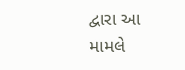દ્વારા આ મામલે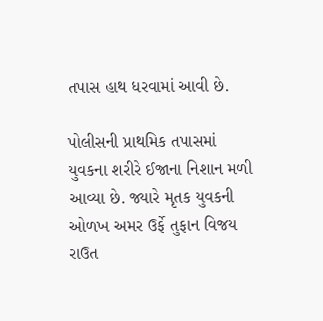તપાસ હાથ ધરવામાં આવી છે.

પોલીસની પ્રાથમિક તપાસમાં યુવકના શરીરે ઈજાના નિશાન મળી આવ્યા છે. જ્યારે મૃતક યુવકની ઓળખ અમર ઉર્ફે તુફાન વિજય રાઉત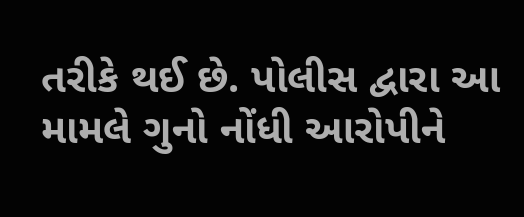તરીકે થઈ છે. પોલીસ દ્વારા આ મામલે ગુનો નોંધી આરોપીને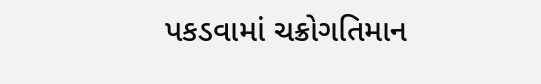પકડવામાં ચક્રોગતિમાન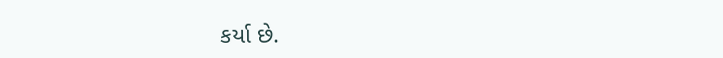કર્યા છે.